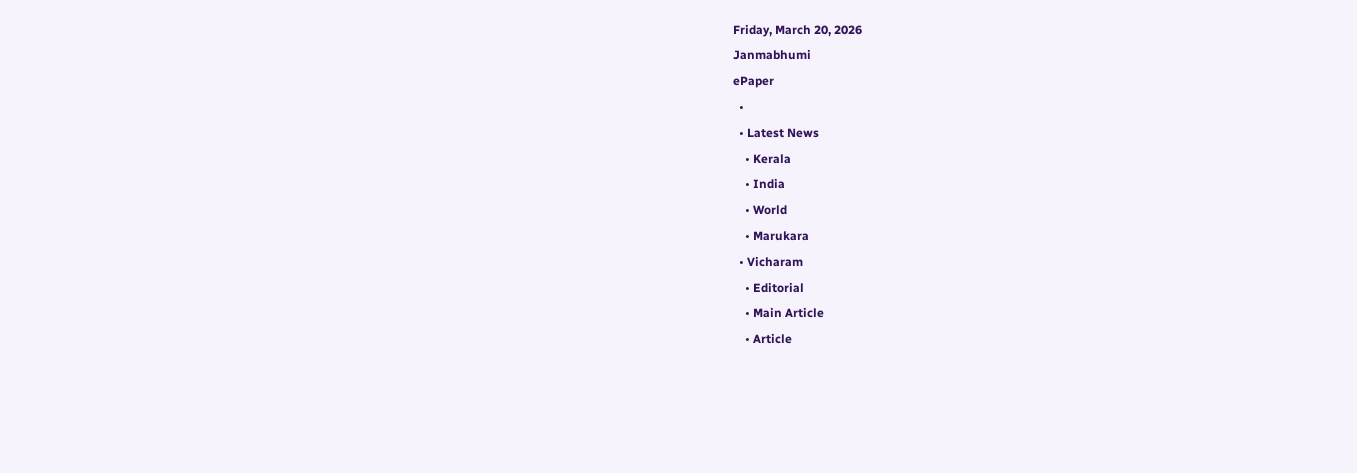Friday, March 20, 2026
Janmabhumi
ePaper
  •
  • Latest News
    • Kerala
    • India
    • World
    • Marukara
  • Vicharam
    • Editorial
    • Main Article
    • Article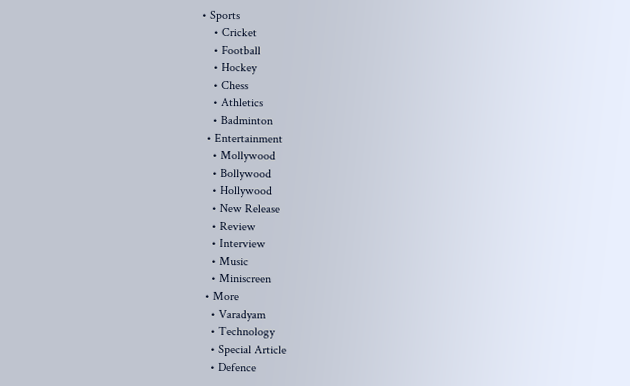• Sports
    • Cricket
    • Football
    • Hockey
    • Chess
    • Athletics
    • Badminton
  • Entertainment
    • Mollywood
    • Bollywood
    • Hollywood
    • New Release
    • Review
    • Interview
    • Music
    • Miniscreen
  • More
    • Varadyam
    • Technology
    • Special Article
    • Defence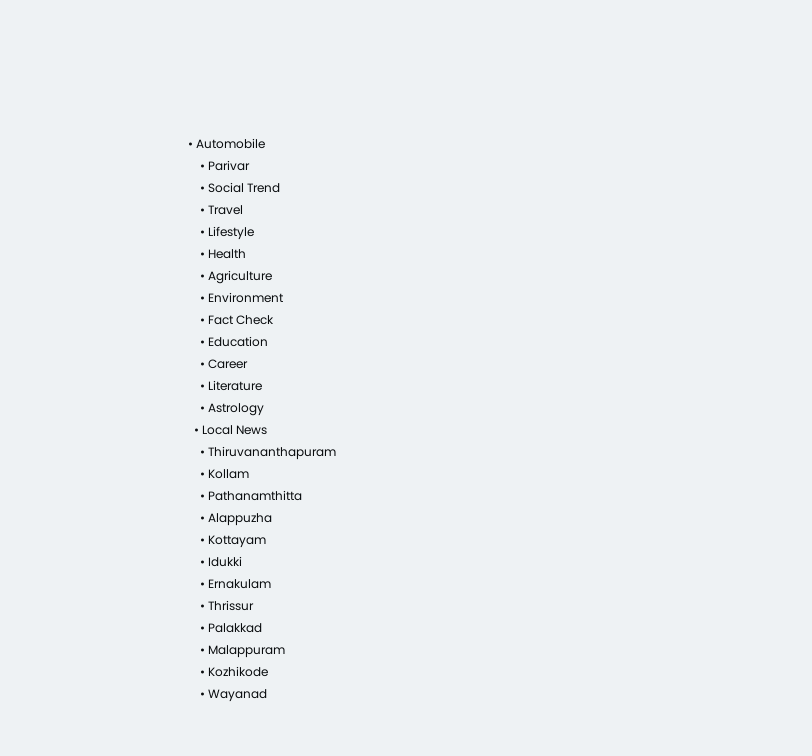• Automobile
    • Parivar
    • Social Trend
    • Travel
    • Lifestyle
    • Health
    • Agriculture
    • Environment
    • Fact Check
    • Education
    • Career
    • Literature
    • Astrology
  • Local News
    • Thiruvananthapuram
    • Kollam
    • Pathanamthitta
    • Alappuzha
    • Kottayam
    • Idukki
    • Ernakulam
    • Thrissur
    • Palakkad
    • Malappuram
    • Kozhikode
    • Wayanad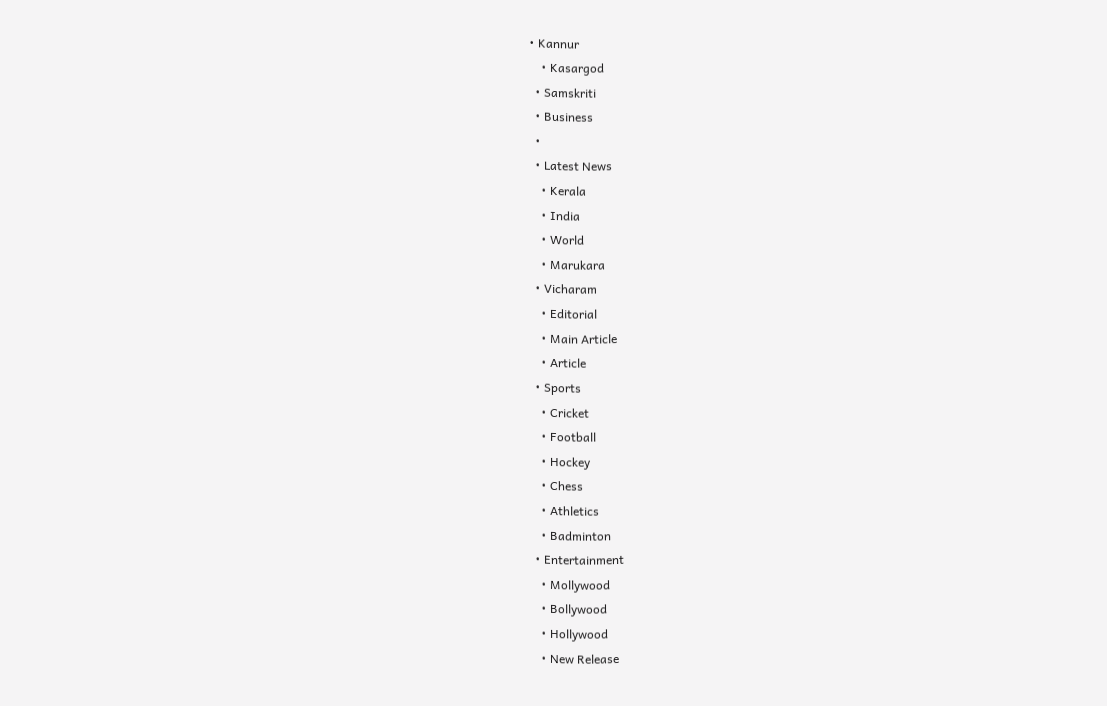• Kannur
    • Kasargod
  • Samskriti
  • Business
  •
  • Latest News
    • Kerala
    • India
    • World
    • Marukara
  • Vicharam
    • Editorial
    • Main Article
    • Article
  • Sports
    • Cricket
    • Football
    • Hockey
    • Chess
    • Athletics
    • Badminton
  • Entertainment
    • Mollywood
    • Bollywood
    • Hollywood
    • New Release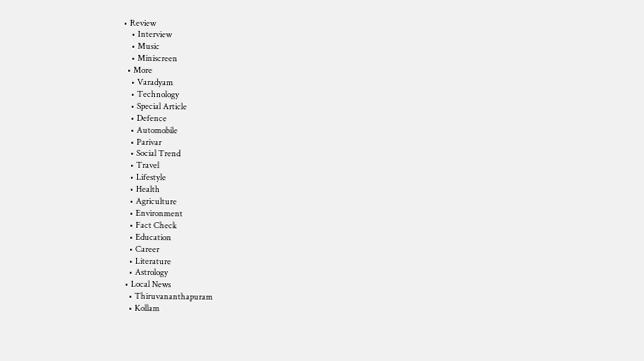• Review
    • Interview
    • Music
    • Miniscreen
  • More
    • Varadyam
    • Technology
    • Special Article
    • Defence
    • Automobile
    • Parivar
    • Social Trend
    • Travel
    • Lifestyle
    • Health
    • Agriculture
    • Environment
    • Fact Check
    • Education
    • Career
    • Literature
    • Astrology
  • Local News
    • Thiruvananthapuram
    • Kollam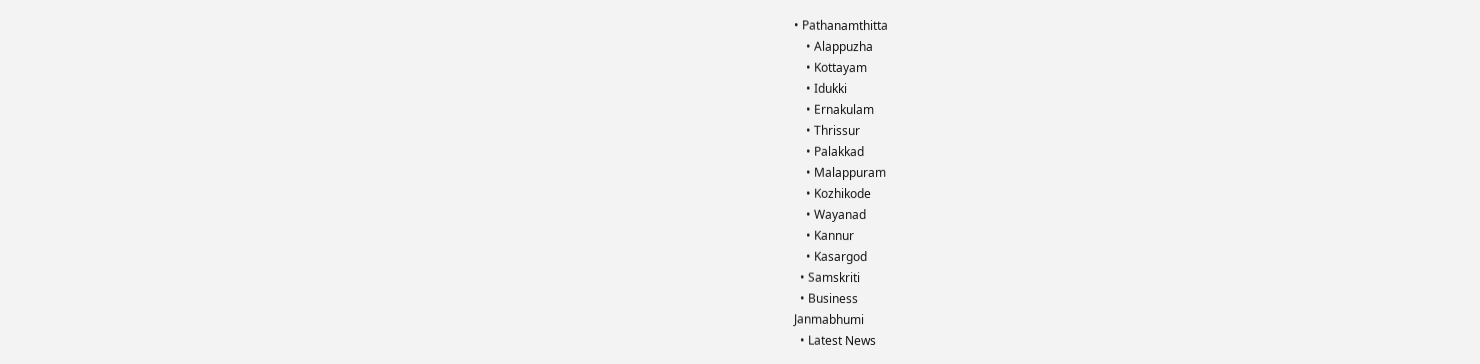• Pathanamthitta
    • Alappuzha
    • Kottayam
    • Idukki
    • Ernakulam
    • Thrissur
    • Palakkad
    • Malappuram
    • Kozhikode
    • Wayanad
    • Kannur
    • Kasargod
  • Samskriti
  • Business
Janmabhumi
  • Latest News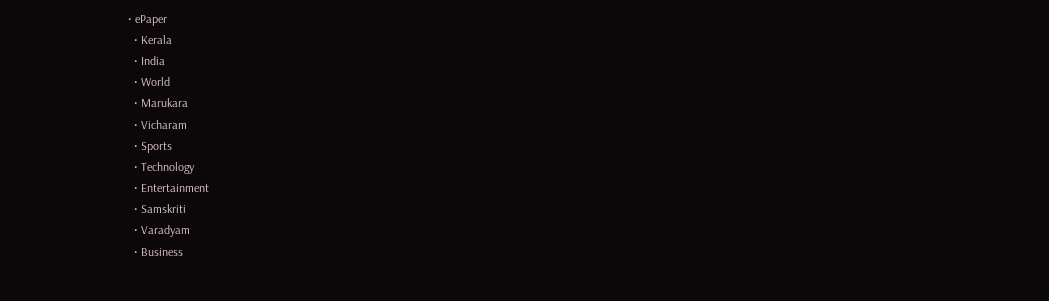• ePaper
  • Kerala
  • India
  • World
  • Marukara
  • Vicharam
  • Sports
  • Technology
  • Entertainment
  • Samskriti
  • Varadyam
  • Business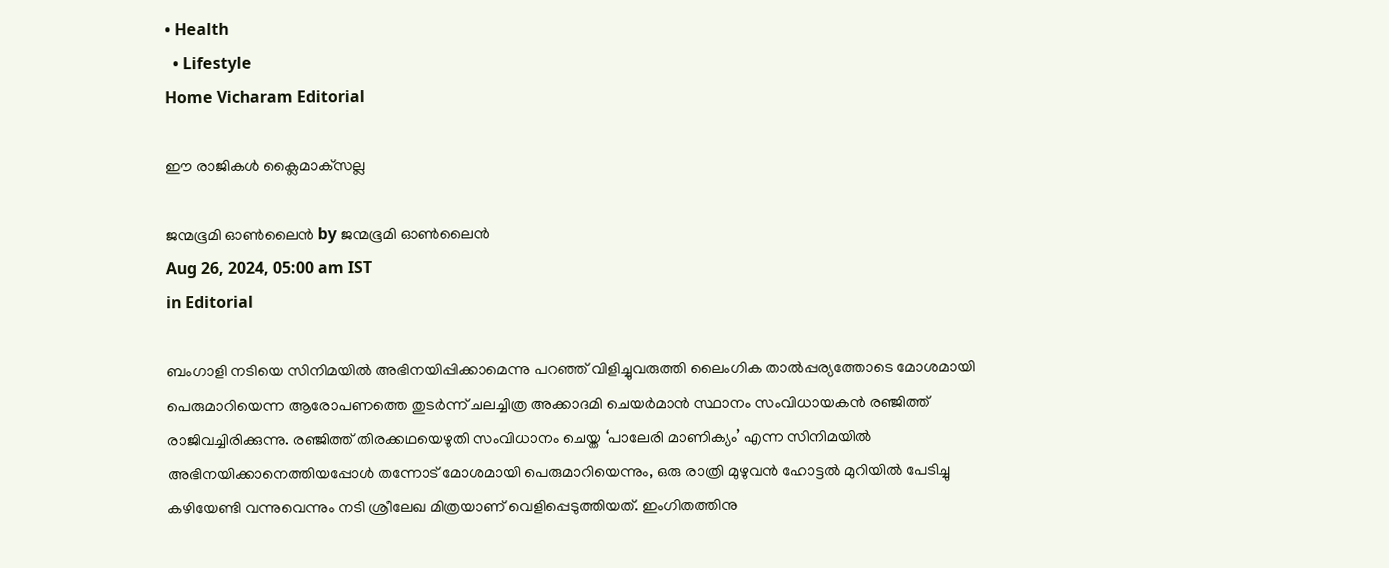• Health
  • Lifestyle
Home Vicharam Editorial

ഈ രാജികള്‍ ക്ലൈമാക്‌സല്ല

ജന്മഭൂമി ഓണ്‍ലൈന്‍ by ജന്മഭൂമി ഓണ്‍ലൈന്‍
Aug 26, 2024, 05:00 am IST
in Editorial

ബംഗാളി നടിയെ സിനിമയില്‍ അഭിനയിപ്പിക്കാമെന്നു പറഞ്ഞ് വിളിച്ചുവരുത്തി ലൈംഗിക താല്‍പ്പര്യത്തോടെ മോശമായി പെരുമാറിയെന്ന ആരോപണത്തെ തുടര്‍ന്ന് ചലച്ചിത്ര അക്കാദമി ചെയര്‍മാന്‍ സ്ഥാനം സംവിധായകന്‍ രഞ്ജിത്ത് രാജിവച്ചിരിക്കുന്നു. രഞ്ജിത്ത് തിരക്കഥയെഴുതി സംവിധാനം ചെയ്ത ‘പാലേരി മാണിക്യം’ എന്ന സിനിമയില്‍ അഭിനയിക്കാനെത്തിയപ്പോള്‍ തന്നോട് മോശമായി പെരുമാറിയെന്നും, ഒരു രാത്രി മുഴുവന്‍ ഹോട്ടല്‍ മുറിയില്‍ പേടിച്ചു കഴിയേണ്ടി വന്നുവെന്നും നടി ശ്രീലേഖ മിത്രയാണ് വെളിപ്പെടുത്തിയത്. ഇംഗിതത്തിനു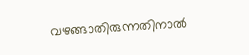വഴങ്ങാതിരുന്നതിനാല്‍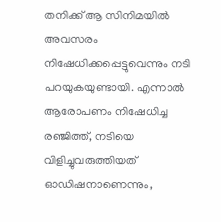തനിക്ക് ആ സിനിമയില്‍ അവസരം നിഷേധിക്കപ്പെട്ടുവെന്നും നടി പറയുകയുണ്ടായി. എന്നാല്‍ ആരോപണം നിഷേധിച്ച രഞ്ജിത്ത്, നടിയെ വിളിച്ചുവരുത്തിയത് ഓഡിഷനാണെന്നും,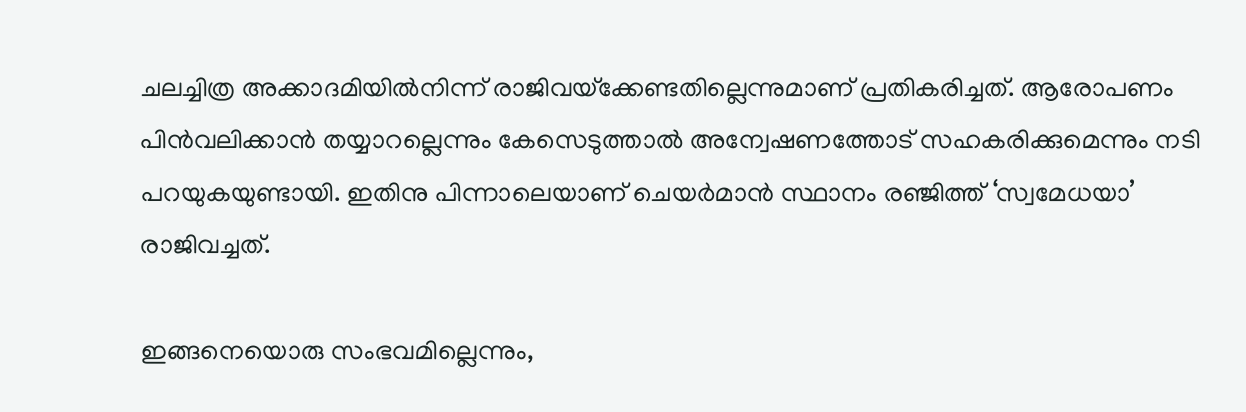ചലച്ചിത്ര അക്കാദമിയില്‍നിന്ന് രാജിവയ്‌ക്കേണ്ടതില്ലെന്നുമാണ് പ്രതികരിച്ചത്. ആരോപണം പിന്‍വലിക്കാന്‍ തയ്യാറല്ലെന്നും കേസെടുത്താല്‍ അന്വേഷണത്തോട് സഹകരിക്കുമെന്നും നടി പറയുകയുണ്ടായി. ഇതിനു പിന്നാലെയാണ് ചെയര്‍മാന്‍ സ്ഥാനം രഞ്ജിത്ത് ‘സ്വമേധയാ’ രാജിവച്ചത്.

ഇങ്ങനെയൊരു സംഭവമില്ലെന്നും,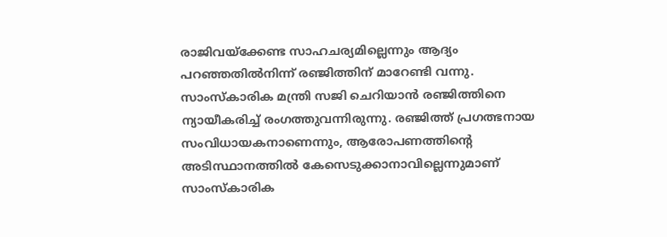രാജിവയ്‌ക്കേണ്ട സാഹചര്യമില്ലെന്നും ആദ്യം പറഞ്ഞതില്‍നിന്ന് രഞ്ജിത്തിന് മാറേണ്ടി വന്നു. സാംസ്‌കാരിക മന്ത്രി സജി ചെറിയാന്‍ രഞ്ജിത്തിനെ ന്യായീകരിച്ച് രംഗത്തുവന്നിരുന്നു. രഞ്ജിത്ത് പ്രഗത്ഭനായ സംവിധായകനാണെന്നും, ആരോപണത്തിന്റെ അടിസ്ഥാനത്തില്‍ കേസെടുക്കാനാവില്ലെന്നുമാണ് സാംസ്‌കാരിക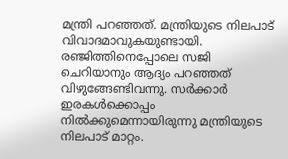മന്ത്രി പറഞ്ഞത്. മന്ത്രിയുടെ നിലപാട് വിവാദമാവുകയുണ്ടായി. രഞ്ജിത്തിനെപ്പോലെ സജി ചെറിയാനും ആദ്യം പറഞ്ഞത് വിഴുങ്ങേണ്ടിവന്നു. സര്‍ക്കാര്‍ ഇരകള്‍ക്കൊപ്പം നില്‍ക്കുമെന്നായിരുന്നു മന്ത്രിയുടെ നിലപാട് മാറ്റം.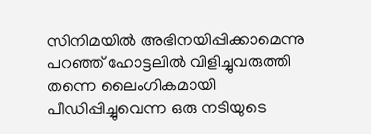സിനിമയില്‍ അഭിനയിപ്പിക്കാമെന്നു പറഞ്ഞ് ഹോട്ടലില്‍ വിളിച്ചുവരുത്തി തന്നെ ലൈംഗികമായി പീഡിപ്പിച്ചുവെന്ന ഒരു നടിയുടെ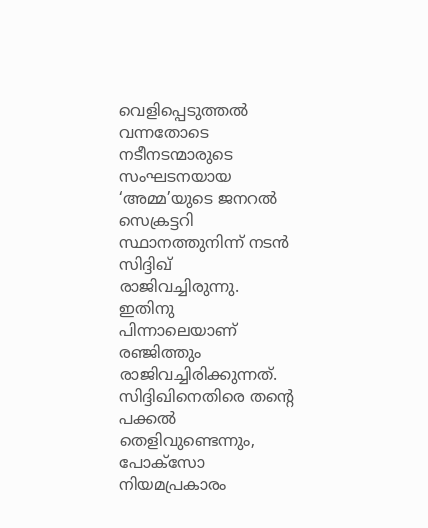വെളിപ്പെടുത്തല്‍ വന്നതോടെ നടീനടന്മാരുടെ സംഘടനയായ ‘അമ്മ’യുടെ ജനറല്‍ സെക്രട്ടറി സ്ഥാനത്തുനിന്ന് നടന്‍ സിദ്ദിഖ് രാജിവച്ചിരുന്നു. ഇതിനു പിന്നാലെയാണ് രഞ്ജിത്തും രാജിവച്ചിരിക്കുന്നത്. സിദ്ദിഖിനെതിരെ തന്റെ പക്കല്‍ തെളിവുണ്ടെന്നും, പോക്‌സോ നിയമപ്രകാരം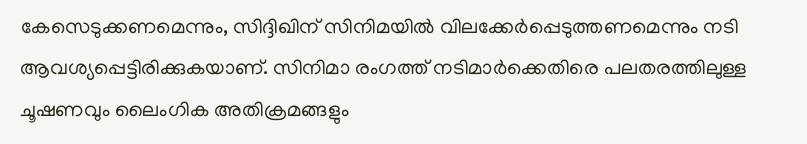കേസെടുക്കണമെന്നും, സിദ്ദിഖിന് സിനിമയില്‍ വിലക്കേര്‍പ്പെടുത്തണമെന്നും നടി ആവശ്യപ്പെട്ടിരിക്കുകയാണ്. സിനിമാ രംഗത്ത് നടിമാര്‍ക്കെതിരെ പലതരത്തിലുള്ള ചൂഷണവും ലൈംഗിക അതിക്രമങ്ങളും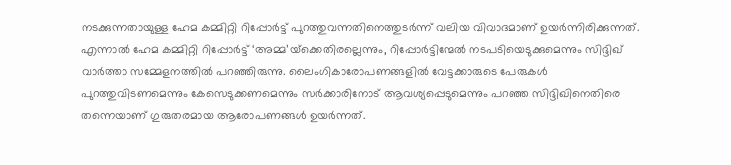നടക്കുന്നതായുള്ള ഹേമ കമ്മിറ്റി റിപ്പോര്‍ട്ട് പുറത്തുവന്നതിനെത്തുടര്‍ന്ന് വലിയ വിവാദമാണ് ഉയര്‍ന്നിരിക്കുന്നത്. എന്നാല്‍ ഹേമ കമ്മിറ്റി റിപ്പോര്‍ട്ട് ‘അമ്മ’യ്‌ക്കെതിരല്ലെന്നും, റിപ്പോര്‍ട്ടിന്മേല്‍ നടപടിയെടുക്കുമെന്നും സിദ്ദിഖ് വാര്‍ത്താ സമ്മേളനത്തില്‍ പറഞ്ഞിരുന്നു. ലൈംഗികാരോപണങ്ങളില്‍ വേട്ടക്കാരുടെ പേരുകള്‍ പുറത്തുവിടണമെന്നും കേസെടുക്കണമെന്നും സര്‍ക്കാരിനോട് ആവശ്യപ്പെടുമെന്നും പറഞ്ഞ സിദ്ദിഖിനെതിരെ തന്നെയാണ് ഗുരുതരമായ ആരോപണങ്ങള്‍ ഉയര്‍ന്നത്.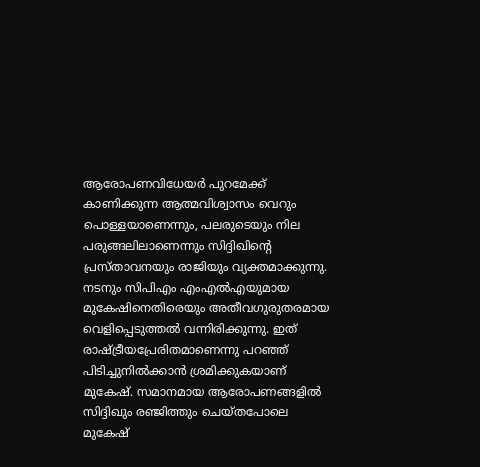ആരോപണവിധേയര്‍ പുറമേക്ക് കാണിക്കുന്ന ആത്മവിശ്വാസം വെറും പൊള്ളയാണെന്നും, പലരുടെയും നില പരുങ്ങലിലാണെന്നും സിദ്ദിഖിന്റെ പ്രസ്താവനയും രാജിയും വ്യക്തമാക്കുന്നു. നടനും സിപിഎം എംഎല്‍എയുമായ മുകേഷിനെതിരെയും അതീവഗുരുതരമായ വെളിപ്പെടുത്തല്‍ വന്നിരിക്കുന്നു. ഇത് രാഷ്‌ട്രീയപ്രേരിതമാണെന്നു പറഞ്ഞ് പിടിച്ചുനില്‍ക്കാന്‍ ശ്രമിക്കുകയാണ് മുകേഷ്. സമാനമായ ആരോപണങ്ങളില്‍ സിദ്ദിഖും രഞ്ജിത്തും ചെയ്തപോലെ മുകേഷ്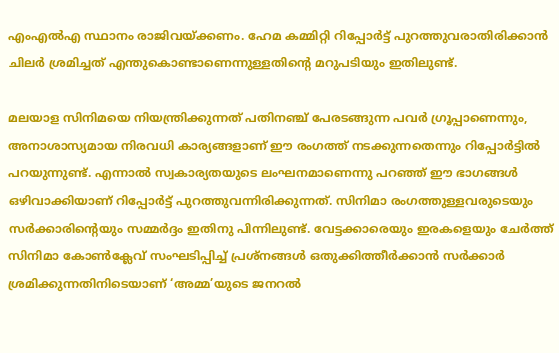എംഎല്‍എ സ്ഥാനം രാജിവയ്‌ക്കണം. ഹേമ കമ്മിറ്റി റിപ്പോര്‍ട്ട് പുറത്തുവരാതിരിക്കാന്‍ ചിലര്‍ ശ്രമിച്ചത് എന്തുകൊണ്ടാണെന്നുള്ളതിന്റെ മറുപടിയും ഇതിലുണ്ട്.

മലയാള സിനിമയെ നിയന്ത്രിക്കുന്നത് പതിനഞ്ച് പേരടങ്ങുന്ന പവര്‍ ഗ്രൂപ്പാണെന്നും, അനാശാസ്യമായ നിരവധി കാര്യങ്ങളാണ് ഈ രംഗത്ത് നടക്കുന്നതെന്നും റിപ്പോര്‍ട്ടില്‍ പറയുന്നുണ്ട്. എന്നാല്‍ സ്വകാര്യതയുടെ ലംഘനമാണെന്നു പറഞ്ഞ് ഈ ഭാഗങ്ങള്‍ ഒഴിവാക്കിയാണ് റിപ്പോര്‍ട്ട് പുറത്തുവന്നിരിക്കുന്നത്. സിനിമാ രംഗത്തുള്ളവരുടെയും സര്‍ക്കാരിന്റെയും സമ്മര്‍ദ്ദം ഇതിനു പിന്നിലുണ്ട്. വേട്ടക്കാരെയും ഇരകളെയും ചേര്‍ത്ത് സിനിമാ കോണ്‍ക്ലേവ് സംഘടിപ്പിച്ച് പ്രശ്‌നങ്ങള്‍ ഒതുക്കിത്തീര്‍ക്കാന്‍ സര്‍ക്കാര്‍ ശ്രമിക്കുന്നതിനിടെയാണ് ‘അമ്മ’യുടെ ജനറല്‍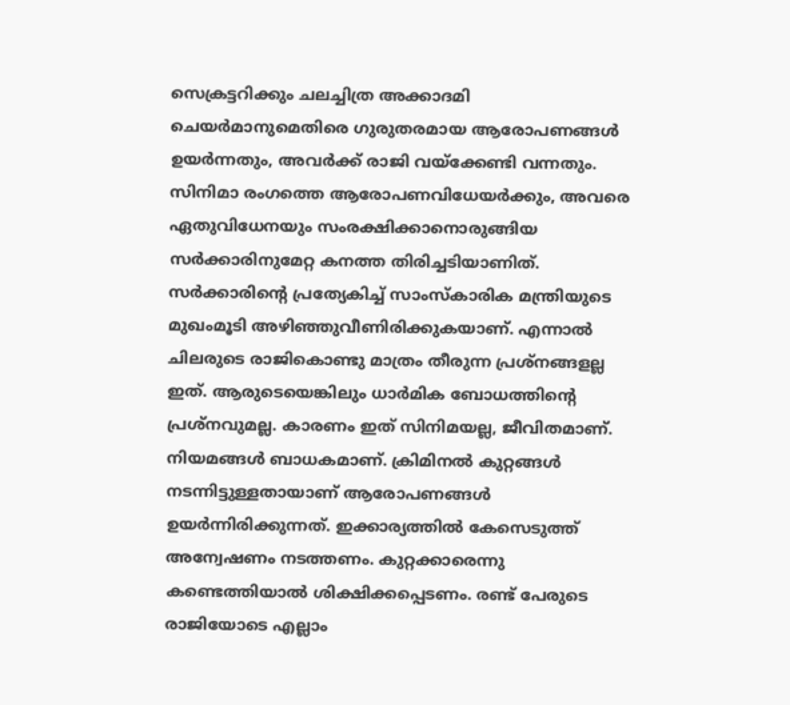സെക്രട്ടറിക്കും ചലച്ചിത്ര അക്കാദമി ചെയര്‍മാനുമെതിരെ ഗുരുതരമായ ആരോപണങ്ങള്‍ ഉയര്‍ന്നതും, അവര്‍ക്ക് രാജി വയ്‌ക്കേണ്ടി വന്നതും. സിനിമാ രംഗത്തെ ആരോപണവിധേയര്‍ക്കും, അവരെ ഏതുവിധേനയും സംരക്ഷിക്കാനൊരുങ്ങിയ സര്‍ക്കാരിനുമേറ്റ കനത്ത തിരിച്ചടിയാണിത്.
സര്‍ക്കാരിന്റെ പ്രത്യേകിച്ച് സാംസ്‌കാരിക മന്ത്രിയുടെ മുഖംമൂടി അഴിഞ്ഞുവീണിരിക്കുകയാണ്. എന്നാല്‍ ചിലരുടെ രാജികൊണ്ടു മാത്രം തീരുന്ന പ്രശ്‌നങ്ങളല്ല ഇത്. ആരുടെയെങ്കിലും ധാര്‍മിക ബോധത്തിന്റെ പ്രശ്‌നവുമല്ല. കാരണം ഇത് സിനിമയല്ല, ജീവിതമാണ്. നിയമങ്ങള്‍ ബാധകമാണ്. ക്രിമിനല്‍ കുറ്റങ്ങള്‍ നടന്നിട്ടുള്ളതായാണ് ആരോപണങ്ങള്‍ ഉയര്‍ന്നിരിക്കുന്നത്. ഇക്കാര്യത്തില്‍ കേസെടുത്ത് അന്വേഷണം നടത്തണം. കുറ്റക്കാരെന്നു കണ്ടെത്തിയാല്‍ ശിക്ഷിക്കപ്പെടണം. രണ്ട് പേരുടെ രാജിയോടെ എല്ലാം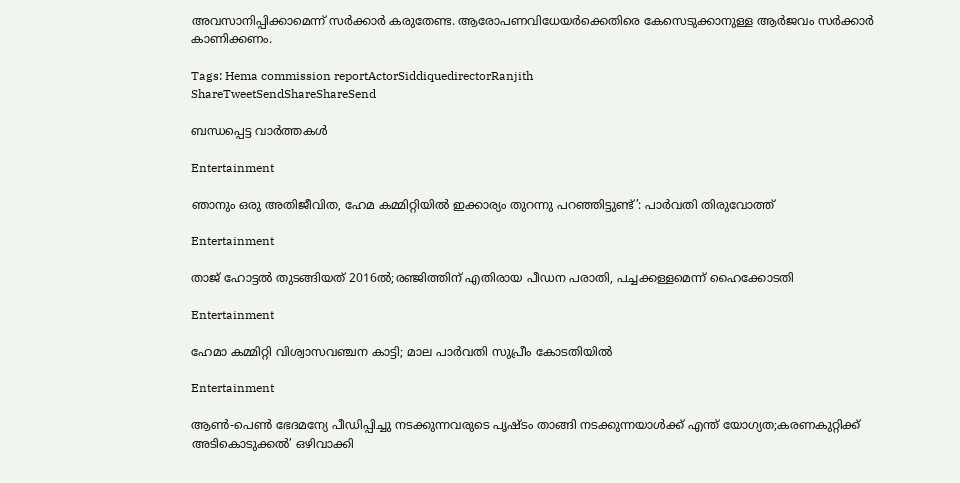അവസാനിപ്പിക്കാമെന്ന് സര്‍ക്കാര്‍ കരുതേണ്ട. ആരോപണവിധേയര്‍ക്കെതിരെ കേസെടുക്കാനുള്ള ആര്‍ജവം സര്‍ക്കാര്‍ കാണിക്കണം.

Tags: Hema commission reportActorSiddiquedirectorRanjith
ShareTweetSendShareShareSend

ബന്ധപ്പെട്ട വാര്‍ത്തകള്‍

Entertainment

ഞാനും ഒരു അതിജീവിത, ഹേമ കമ്മിറ്റിയില്‍ ഇക്കാര്യം തുറന്നു പറഞ്ഞിട്ടുണ്ട്’: പാര്‍വതി തിരുവോത്ത്

Entertainment

താജ് ഹോട്ടൽ തുടങ്ങിയത് 2016ൽ;രഞ്ജിത്തിന് എതിരായ പീഡന പരാതി, പച്ചക്കള്ളമെന്ന് ഹൈക്കോടതി

Entertainment

ഹേമാ കമ്മിറ്റി വിശ്വാസവഞ്ചന കാട്ടി; മാല പാര്‍വതി സുപ്രീം കോടതിയില്‍

Entertainment

ആണ്‍-പെണ്‍ ഭേദമന്യേ പീഡിപ്പിച്ചു നടക്കുന്നവരുടെ പൃഷ്ടം താങ്ങി നടക്കുന്നയാള്‍ക്ക് എന്ത് യോഗ്യത;കരണകുറ്റിക്ക് അടികൊടുക്കല്‍’ ഒഴിവാക്കി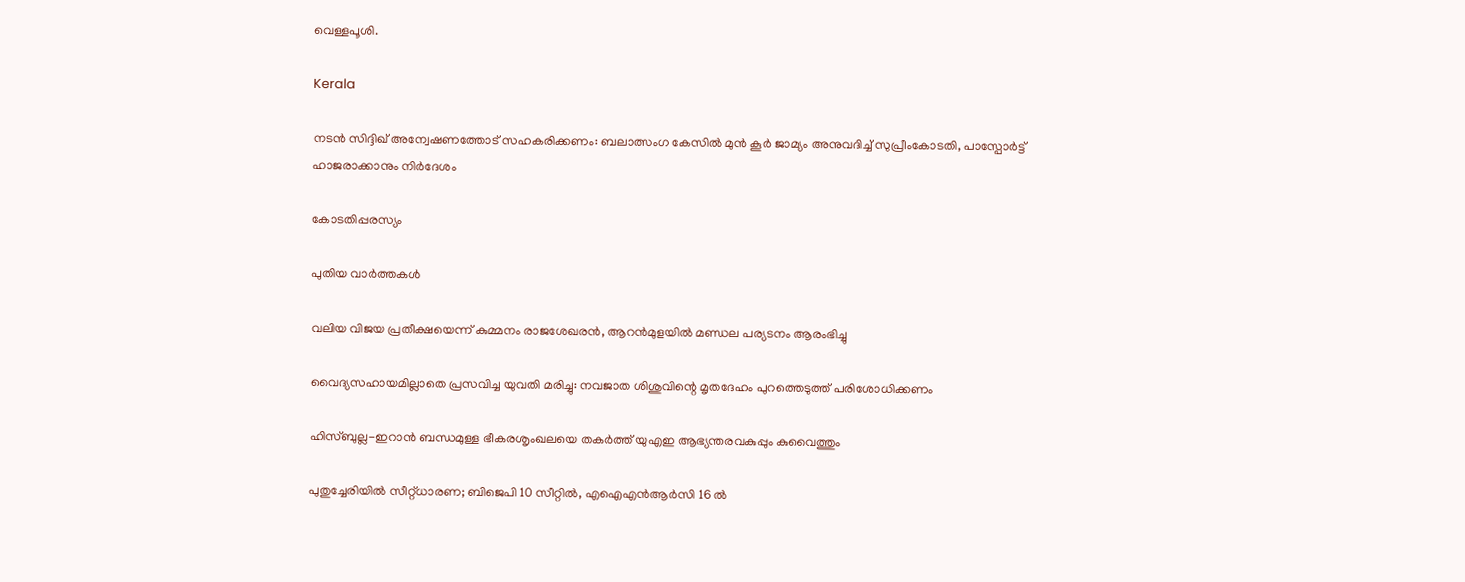വെള്ളപൂശി.

Kerala

നടൻ സിദ്ദിഖ് അന്വേഷണത്തോട് സഹകരിക്കണം: ബലാത്സംഗ കേസിൽ മുൻ കൂർ ജാമ്യം അനുവദിച്ച് സുപ്രീംകോടതി, പാസ്പോർട്ട് ഹാജരാക്കാനും നിർദേശം

കോടതിപ്പരസ്യം

പുതിയ വാര്‍ത്തകള്‍

വലിയ വിജയ പ്രതീക്ഷയെന്ന് കുമ്മനം രാജശേഖരന്‍, ആറന്‍മുളയില്‍ മണ്ഡല പര്യടനം ആരംഭിച്ചു

വൈദ്യസഹായമില്ലാതെ പ്രസവിച്ച യുവതി മരിച്ചു: നവജാത ശിശുവിന്റെ മൃതദേഹം പുറത്തെടുത്ത് പരിശോധിക്കണം

ഹിസ്ബുല്ല-ഇറാൻ ബന്ധമുള്ള ഭീകരശൃംഖലയെ തകർത്ത് യുഎഇ ആഭ്യന്തരവകുപ്പും കുവൈത്തും

പുതുച്ചേരിയിൽ സീറ്റ്ധാരണ; ബിജെപി 10 സീറ്റിൽ, എഐഎൻആർസി 16 ൽ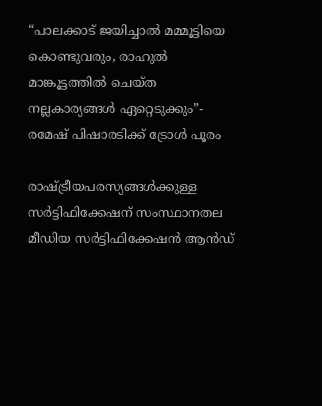“പാലക്കാട് ജയിച്ചാൽ മമ്മൂട്ടിയെ കൊണ്ടുവരും, രാഹുല്‍ മാങ്കൂട്ടത്തില്‍ ചെയ്ത നല്ലകാര്യങ്ങള്‍ ഏറ്റെടുക്കും”- രമേഷ് പിഷാരടിക്ക് ട്രോള്‍ പൂരം

രാഷ്‌ട്രീയപരസ്യങ്ങള്‍ക്കുള്ള സര്‍ട്ടിഫിക്കേഷന് സംസ്ഥാനതല മീഡിയ സര്‍ട്ടിഫിക്കേഷന്‍ ആന്‍ഡ്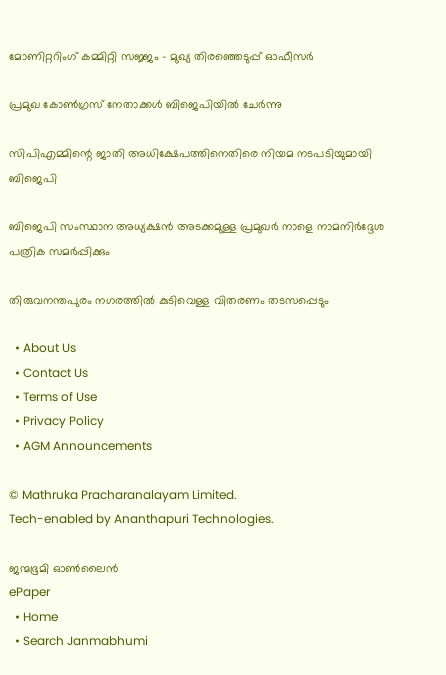മോണിറ്ററിംഗ് കമ്മിറ്റി സജ്ജം – മുഖ്യ തിരഞ്ഞെടുപ്പ് ഓഫീസര്‍

പ്രമുഖ കോണ്‍ഗ്രസ് നേതാക്കള്‍ ബിജെപിയില്‍ ചേര്‍ന്നു

സിപിഎമ്മിന്റെ ജാതി അധിക്ഷേപത്തിനെതിരെ നിയമ നടപടിയുമായി ബിജെപി

ബിജെപി സംസ്ഥാന അധ്യക്ഷന്‍ അടക്കമുള്ള പ്രമുഖര്‍ നാളെ നാമനിര്‍ദ്ദേശ പത്രിക സമര്‍പ്പിക്കും

തിരുവനന്തപുരം നഗരത്തില്‍ കുടിവെള്ള വിതരണം തടസപ്പെടും

  • About Us
  • Contact Us
  • Terms of Use
  • Privacy Policy
  • AGM Announcements

© Mathruka Pracharanalayam Limited.
Tech-enabled by Ananthapuri Technologies.

ജന്മഭൂമി ഓണ്‍ലൈന്‍
ePaper
  • Home
  • Search Janmabhumi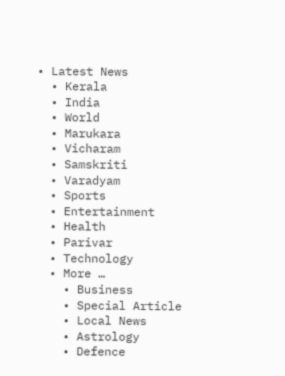• Latest News
  • Kerala
  • India
  • World
  • Marukara
  • Vicharam
  • Samskriti
  • Varadyam
  • Sports
  • Entertainment
  • Health
  • Parivar
  • Technology
  • More …
    • Business
    • Special Article
    • Local News
    • Astrology
    • Defence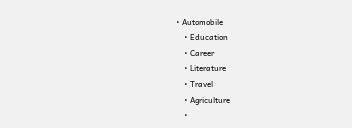• Automobile
    • Education
    • Career
    • Literature
    • Travel
    • Agriculture
    •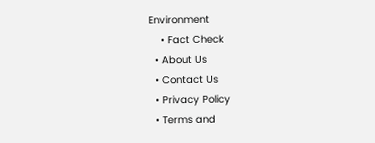Environment
    • Fact Check
  • About Us
  • Contact Us
  • Privacy Policy
  • Terms and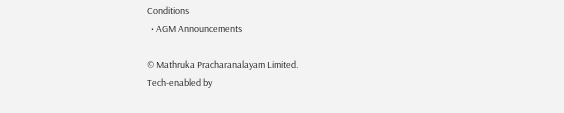Conditions
  • AGM Announcements

© Mathruka Pracharanalayam Limited.
Tech-enabled by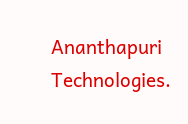Ananthapuri Technologies.